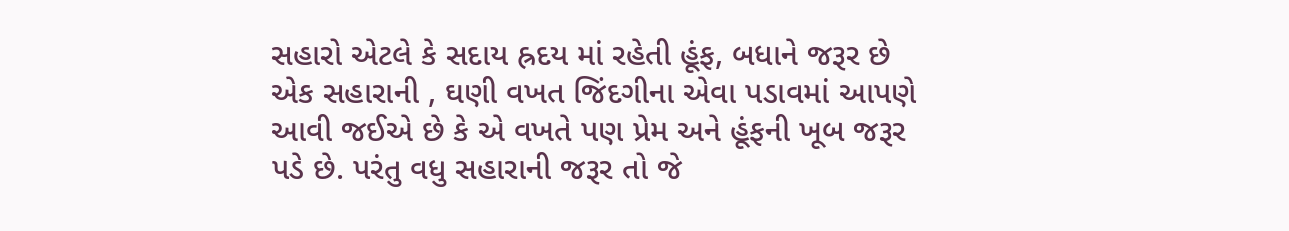સહારો એટલે કે સદાય હ્રદય માં રહેતી હૂંફ, બધાને જરૂર છે એક સહારાની , ઘણી વખત જિંદગીના એવા પડાવમાં આપણે આવી જઈએ છે કે એ વખતે પણ પ્રેમ અને હૂંફની ખૂબ જરૂર પડે છે. પરંતુ વધુ સહારાની જરૂર તો જે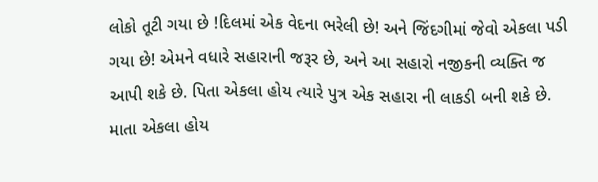લોકો તૂટી ગયા છે !દિલમાં એક વેદના ભરેલી છે! અને જિંદગીમાં જેવો એકલા પડી ગયા છે! એમને વધારે સહારાની જરૂર છે, અને આ સહારો નજીકની વ્યક્તિ જ આપી શકે છે. પિતા એકલા હોય ત્યારે પુત્ર એક સહારા ની લાકડી બની શકે છે. માતા એકલા હોય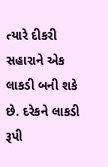ત્યારે દીકરી સહારાને એક લાકડી બની શકે છે. દરેકને લાકડી રૂપી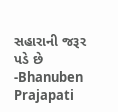સહારાની જરૂર પડે છે
-Bhanuben Prajapati